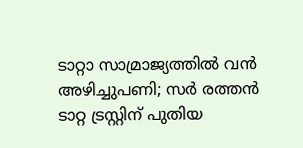ടാറ്റാ സാമ്രാജ്യത്തില്‍ വന്‍ അഴിച്ചുപണി; സര്‍ രത്തന്‍ ടാറ്റ ട്രസ്റ്റിന് പുതിയ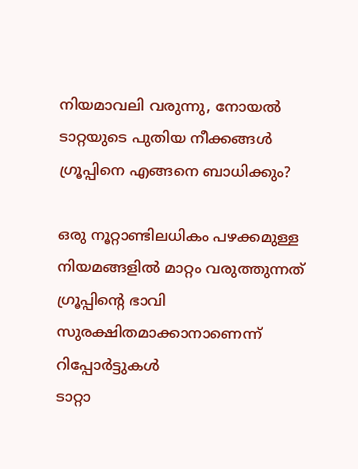നിയമാവലി വരുന്നു, നോയല്‍ ടാറ്റയുടെ പുതിയ നീക്കങ്ങള്‍ ഗ്രൂപ്പിനെ എങ്ങനെ ബാധിക്കും?

ഒരു നൂറ്റാണ്ടിലധികം പഴക്കമുള്ള നിയമങ്ങളില്‍ മാറ്റം വരുത്തുന്നത് ഗ്രൂപ്പിന്റെ ഭാവി സുരക്ഷിതമാക്കാനാണെന്ന് റിപ്പോര്‍ട്ടുകള്‍
ടാറ്റാ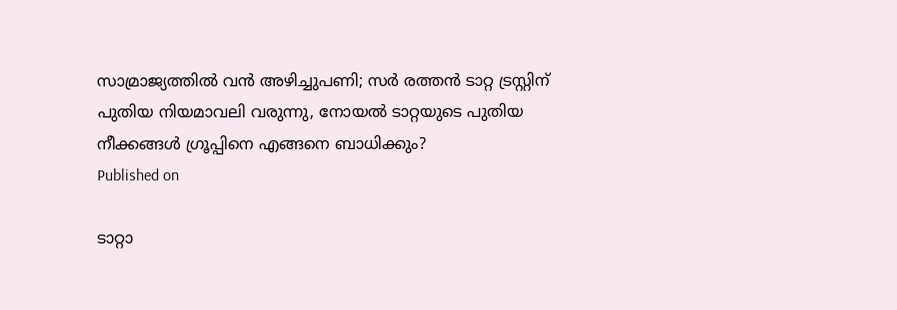സാമ്രാജ്യത്തില്‍ വന്‍ അഴിച്ചുപണി; സര്‍ രത്തന്‍ ടാറ്റ ട്രസ്റ്റിന് പുതിയ നിയമാവലി വരുന്നു, നോയല്‍ ടാറ്റയുടെ പുതിയ നീക്കങ്ങള്‍ ഗ്രൂപ്പിനെ എങ്ങനെ ബാധിക്കും?
Published on

ടാറ്റാ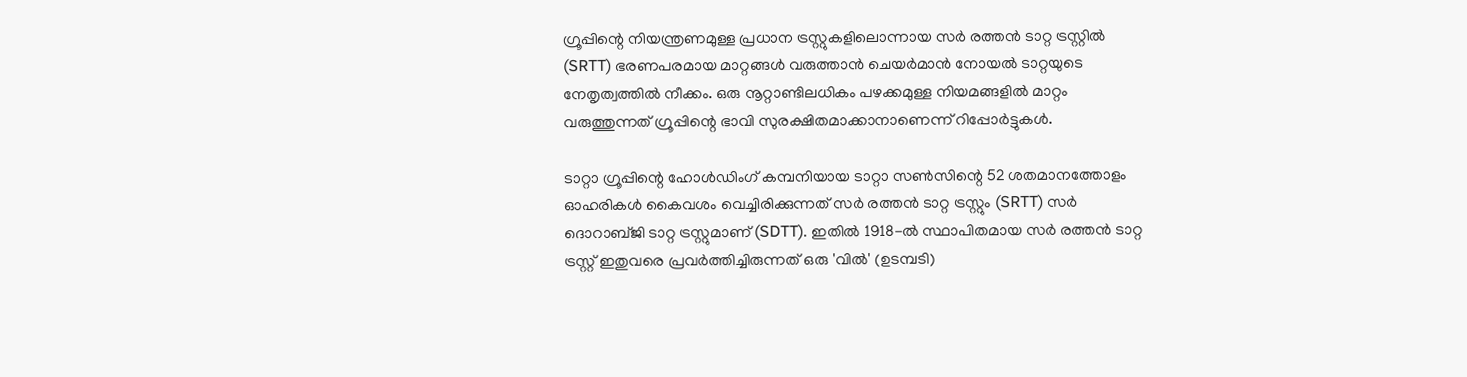ഗ്രൂപ്പിന്റെ നിയന്ത്രണമുള്ള പ്രധാന ട്രസ്റ്റുകളിലൊന്നായ സര്‍ രത്തന്‍ ടാറ്റ ട്രസ്റ്റില്‍ (SRTT) ഭരണപരമായ മാറ്റങ്ങള്‍ വരുത്താന്‍ ചെയര്‍മാന്‍ നോയല്‍ ടാറ്റയുടെ നേതൃത്വത്തില്‍ നീക്കം. ഒരു നൂറ്റാണ്ടിലധികം പഴക്കമുള്ള നിയമങ്ങളില്‍ മാറ്റം വരുത്തുന്നത് ഗ്രൂപ്പിന്റെ ഭാവി സുരക്ഷിതമാക്കാനാണെന്ന് റിപ്പോര്‍ട്ടുകള്‍.

ടാറ്റാ ഗ്രൂപ്പിന്റെ ഹോള്‍ഡിംഗ് കമ്പനിയായ ടാറ്റാ സണ്‍സിന്റെ 52 ശതമാനത്തോളം ഓഹരികള്‍ കൈവശം വെച്ചിരിക്കുന്നത് സര്‍ രത്തന്‍ ടാറ്റ ട്രസ്റ്റും (SRTT) സര്‍ ദൊറാബ്ജി ടാറ്റ ട്രസ്റ്റുമാണ് (SDTT). ഇതില്‍ 1918-ല്‍ സ്ഥാപിതമായ സര്‍ രത്തന്‍ ടാറ്റ ട്രസ്റ്റ് ഇതുവരെ പ്രവര്‍ത്തിച്ചിരുന്നത് ഒരു 'വില്‍' (ഉടമ്പടി)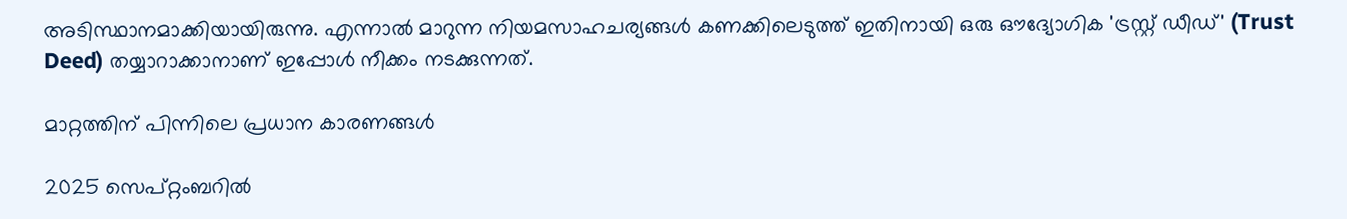അടിസ്ഥാനമാക്കിയായിരുന്നു. എന്നാല്‍ മാറുന്ന നിയമസാഹചര്യങ്ങള്‍ കണക്കിലെടുത്ത് ഇതിനായി ഒരു ഔദ്യോഗിക 'ട്രസ്റ്റ് ഡീഡ്' (Trust Deed) തയ്യാറാക്കാനാണ് ഇപ്പോള്‍ നീക്കം നടക്കുന്നത്.

മാറ്റത്തിന് പിന്നിലെ പ്രധാന കാരണങ്ങള്‍

2025 സെപ്റ്റംബറില്‍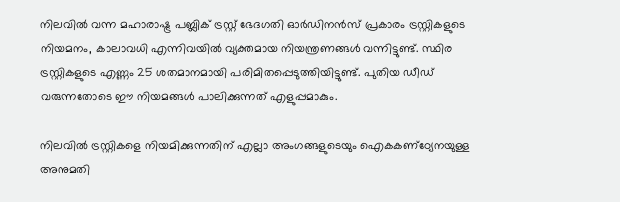നിലവില്‍ വന്ന മഹാരാഷ്ട്ര പബ്ലിക് ട്രസ്റ്റ് ഭേദഗതി ഓര്‍ഡിനന്‍സ് പ്രകാരം ട്രസ്റ്റികളുടെ നിയമനം, കാലാവധി എന്നിവയില്‍ വ്യക്തമായ നിയന്ത്രണങ്ങള്‍ വന്നിട്ടുണ്ട്. സ്ഥിര ട്രസ്റ്റികളുടെ എണ്ണം 25 ശതമാനമായി പരിമിതപ്പെടുത്തിയിട്ടുണ്ട്. പുതിയ ഡീഡ് വരുന്നതോടെ ഈ നിയമങ്ങള്‍ പാലിക്കുന്നത് എളുപ്പമാകും.

നിലവില്‍ ട്രസ്റ്റികളെ നിയമിക്കുന്നതിന് എല്ലാ അംഗങ്ങളുടെയും ഐകകണ്‌ഠ്യേനയുള്ള അനുമതി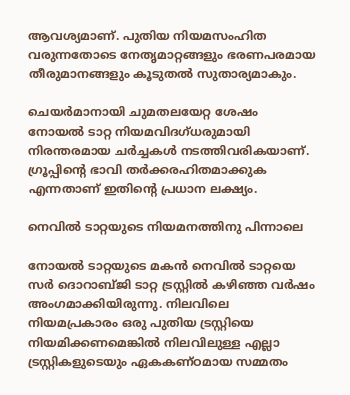ആവശ്യമാണ്. പുതിയ നിയമസംഹിത വരുന്നതോടെ നേതൃമാറ്റങ്ങളും ഭരണപരമായ തീരുമാനങ്ങളും കൂടുതല്‍ സുതാര്യമാകും.

ചെയര്‍മാനായി ചുമതലയേറ്റ ശേഷം നോയല്‍ ടാറ്റ നിയമവിദഗ്ധരുമായി നിരന്തരമായ ചര്‍ച്ചകള്‍ നടത്തിവരികയാണ്. ഗ്രൂപ്പിന്റെ ഭാവി തര്‍ക്കരഹിതമാക്കുക എന്നതാണ് ഇതിന്റെ പ്രധാന ലക്ഷ്യം.

നെവില്‍ ടാറ്റയുടെ നിയമനത്തിനു പിന്നാലെ

നോയല്‍ ടാറ്റയുടെ മകന്‍ നെവില്‍ ടാറ്റയെ സര്‍ ദൊറാബ്ജി ടാറ്റ ട്രസ്റ്റില്‍ കഴിഞ്ഞ വര്‍ഷം അംഗമാക്കിയിരുന്നു. നിലവിലെ നിയമപ്രകാരം ഒരു പുതിയ ട്രസ്റ്റിയെ നിയമിക്കണമെങ്കില്‍ നിലവിലുള്ള എല്ലാ ട്രസ്റ്റികളുടെയും ഏകകണ്ഠമായ സമ്മതം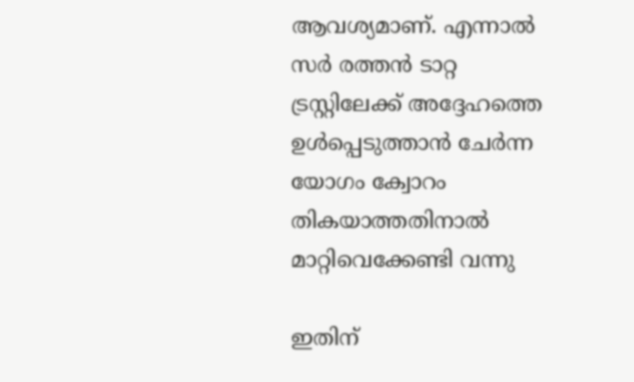ആവശ്യമാണ്. എന്നാല്‍ സര്‍ രത്തന്‍ ടാറ്റ ട്രസ്റ്റിലേക്ക് അദ്ദേഹത്തെ ഉള്‍പ്പെടുത്താന്‍ ചേര്‍ന്ന യോഗം ക്വോറം തികയാത്തതിനാല്‍ മാറ്റിവെക്കേണ്ടി വന്നു

ഇതിന്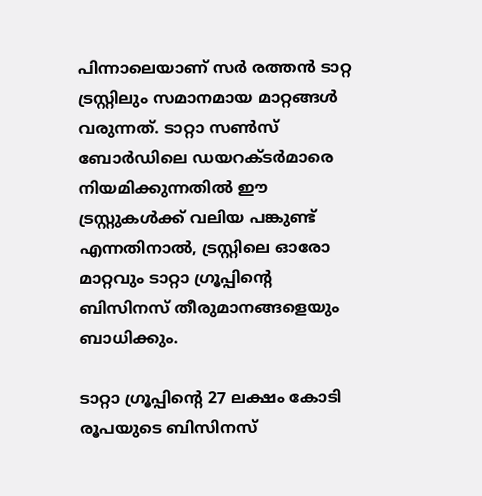പിന്നാലെയാണ് സര്‍ രത്തന്‍ ടാറ്റ ട്രസ്റ്റിലും സമാനമായ മാറ്റങ്ങള്‍ വരുന്നത്. ടാറ്റാ സണ്‍സ് ബോര്‍ഡിലെ ഡയറക്ടര്‍മാരെ നിയമിക്കുന്നതില്‍ ഈ ട്രസ്റ്റുകള്‍ക്ക് വലിയ പങ്കുണ്ട് എന്നതിനാല്‍, ട്രസ്റ്റിലെ ഓരോ മാറ്റവും ടാറ്റാ ഗ്രൂപ്പിന്റെ ബിസിനസ് തീരുമാനങ്ങളെയും ബാധിക്കും.

ടാറ്റാ ഗ്രൂപ്പിന്റെ 27 ലക്ഷം കോടി രൂപയുടെ ബിസിനസ്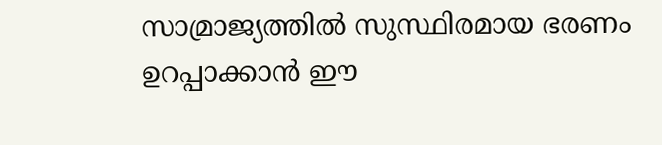സാമ്രാജ്യത്തില്‍ സുസ്ഥിരമായ ഭരണം ഉറപ്പാക്കാന്‍ ഈ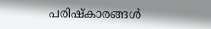പരിഷ്‌കാരങ്ങള്‍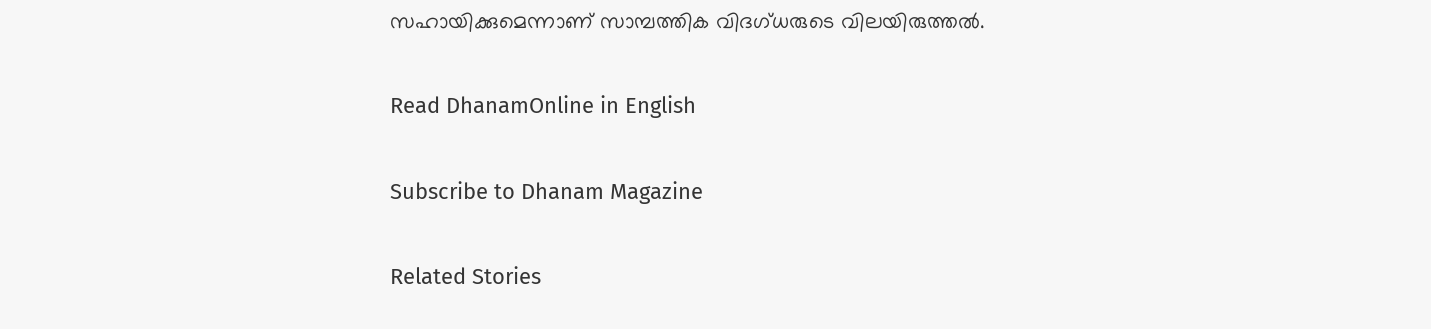സഹായിക്കുമെന്നാണ് സാമ്പത്തിക വിദഗ്ധരുടെ വിലയിരുത്തല്‍.

Read DhanamOnline in English

Subscribe to Dhanam Magazine

Related Stories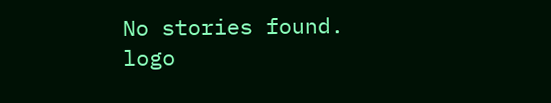No stories found.
logo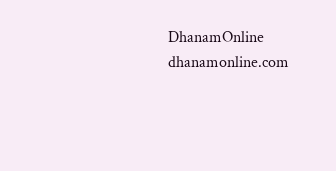DhanamOnline
dhanamonline.com